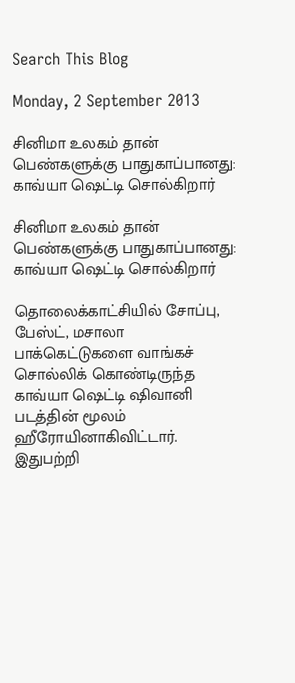Search This Blog

Monday, 2 September 2013

சினிமா உலகம் தான் பெண்களுக்கு பாதுகாப்பானது: காவ்யா ஷெட்டி சொல்கிறார்

சினிமா உலகம் தான் பெண்களுக்கு பாதுகாப்பானது: காவ்யா ஷெட்டி சொல்கிறார்

தொலைக்காட்சியில் சோப்பு, பேஸ்ட், மசாலா பாக்கெட்டுகளை வாங்கச் சொல்லிக் கொண்டிருந்த காவ்யா ஷெட்டி ஷிவானி படத்தின் மூலம் ஹீரோயினாகிவிட்டார். இதுபற்றி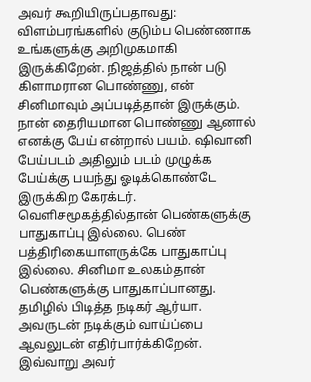அவர் கூறியிருப்பதாவது: விளம்பரங்களில் குடும்ப பெண்ணாக உங்களுக்கு அறிமுகமாகி இருக்கிறேன். நிஜத்தில் நான் படு கிளாமரான பொண்ணு, என் சினிமாவும் அப்படித்தான் இருக்கும். நான் தைரியமான பொண்ணு ஆனால் எனக்கு பேய் என்றால் பயம். ஷிவானி பேய்படம் அதிலும் படம் முழுக்க பேய்க்கு பயந்து ஓடிக்கொண்டே இருக்கிற கேரக்டர். வெளிசமூகத்தில்தான் பெண்களுக்கு பாதுகாப்பு இல்லை. பெண் பத்திரிகையாளருக்கே பாதுகாப்பு இல்லை. சினிமா உலகம்தான் பெண்களுக்கு பாதுகாப்பானது. தமிழில் பிடித்த நடிகர் ஆர்யா. அவருடன் நடிக்கும் வாய்ப்பை ஆவலுடன் எதிர்பார்க்கிறேன். இவ்வாறு அவர்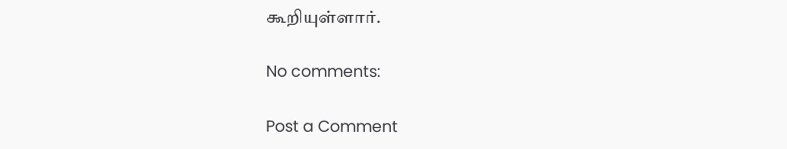கூறியுள்ளார்.

No comments:

Post a Comment